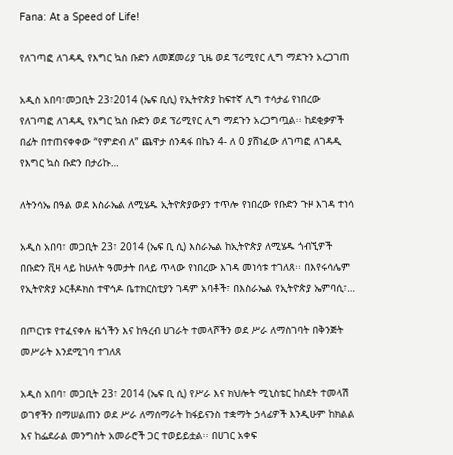Fana: At a Speed of Life!

የለገጣፎ ለገዳዲ የእግር ኳስ ቡድን ለመጀመሪያ ጊዜ ወደ ፕሪሚየር ሊግ ማደጉን አረጋገጠ

አዲስ አበባ፣መጋቢት 23፣2014 (ኤፍ ቢሲ) የኢትዮጵያ ከፍተኛ ሊግ ተሳታፊ የነበረው የለገጣፎ ለገዳዲ የእግር ኳስ ቡድን ወደ ፕሪሚየር ሊግ ማደጉን አረጋግጧል፡፡ ከደቂቃዎች በፊት በተጠናቀቀው “የምድብ ለ” ጨዋታ ሰንዳፋ በኬን 4- ለ 0 ያሸነፈው ለገጣፎ ለገዳዲ የእግር ኳስ ቡድን በታሪኩ…

ለትንሳኤ በዓል ወደ እስራኤል ለሚሄዱ ኢትዮጵያውያን ተጥሎ የነበረው የቡድን ጉዞ እገዳ ተነሳ

አዲስ አበባ፣ መጋቢት 23፣ 2014 (ኤፍ ቢ ሲ) እስራኤል ከኢትዮጵያ ለሚሄዱ ጎብኚዎች በቡድን ቪዛ ላይ ከሁለት ዓመታት በላይ ጥላው የነበረው እገዳ መነሳቱ ተገለጸ፡፡ በእየሩሳሌም የኢትዮጵያ ኦርቶዶክስ ተዋኅዶ ቤተክርስቲያን ገዳም አባቶች፣ በእስራኤል የኢትዮጵያ ኤምባሲ፣…

በጦርነቱ የተፈናቀሉ ዜጎችን እና ከዓረብ ሀገራት ተመላሾችን ወደ ሥራ ለማስገባት በቅንጅት መሥራት እንደሚገባ ተገለጸ

አዲስ አበባ፣ መጋቢት 23፣ 2014 (ኤፍ ቢ ሲ) የሥራ እና ክህሎት ሚኒስቴር ከስደት ተመላሽ ወገኖችን በማሠልጠን ወደ ሥራ ለማሰማራት ከፋይናንስ ተቋማት ኃላፊዎች እንዲሁም ከክልል እና ከፌደራል መንግስት አመራሮች ጋር ተወይይቷል፡፡ በሀገር አቀፍ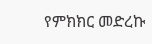የምክክር መድረኩ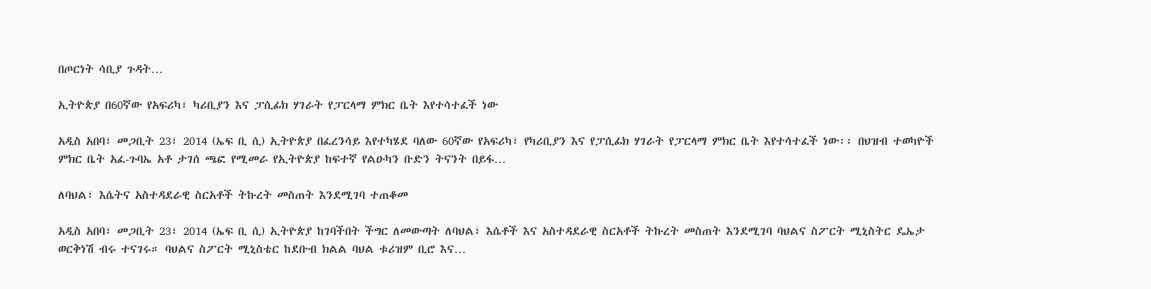በጦርነት ሳቢያ ጉዳት…

ኢትዮጵያ በ60ኛው የአፍሪካ፣ ካሪቢያን እና ፓሲፊክ ሃገራት የፓርላማ ምክር ቤት እየተሳተፈች ነው

አዲስ አበባ፣ መጋቢት 23፣ 2014 (ኤፍ ቢ ሲ) ኢትዮጵያ በፈረንሳይ እየተካሄደ ባለው 60ኛው የአፍሪካ፣ የካሪቢያን እና የፓሲፊክ ሃገራት የፓርላማ ምክር ቤት እየተሳተፈች ነው፡፡ በህዝብ ተወካዮች ምክር ቤት አፈ-ጉባኤ አቶ ታገሰ ጫፎ የሚመራ የኢትዮጵያ ከፍተኛ የልዑካን ቡድን ትናንት በይፋ…

ለባህል፣ እሴትና አስተዳደራዊ ስርአቶች ትኩረት መስጠት እንደሚገባ ተጠቆመ

አዲስ አበባ፣ መጋቢት 23፣ 2014 (ኤፍ ቢ ሲ) ኢትዮጵያ ከገባችበት ችግር ለመውጣት ለባህል፣ እሴቶች እና አስተዳደራዊ ስርአቶች ትኩረት መስጠት እንደሚገባ ባህልና ስፖርት ሚኒስትር ዴኤታ ወርቅነሽ ብሩ ተናገሩ። ባህልና ስፖርት ሚኒስቴር ከደቡብ ክልል ባህል ቱሪዝም ቢሮ እና…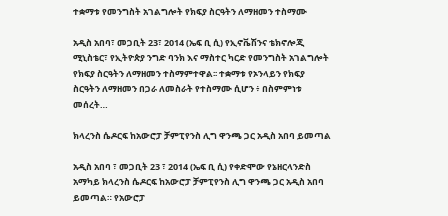ተቋማቱ የመንግስት አገልግሎት የክፍያ ስርዓትን ለማዘመን ተስማሙ

አዲስ አበባ፣ መጋቢት 23፣ 2014 (ኤፍ ቢ ሲ) የኢኖቬሽንና ቴክኖሎጂ ሚኒስቴር፣ የኢትዮጵያ ንግድ ባንክ እና ማስተር ካርድ የመንግስት አገልግሎት የክፍያ ስርዓትን ለማዘመን ተስማምተዋል፡፡ ተቋማቱ የኦንላይን የክፍያ ስርዓትን ለማዘመን በጋራ ለመስራት የተስማሙ ሲሆን ፥ በስምምነቱ መሰረት…

ክላረንስ ሴዶርፍ ከአውሮፓ ቻምፒየንስ ሊግ ዋንጫ ጋር አዲስ አበባ ይመጣል

አዲስ አበባ ፣ መጋቢት 23 ፣ 2014 (ኤፍ ቢ ሲ) የቀድሞው የኔዘርላንድስ አማካይ ክላረንስ ሴዶርፍ ከአውሮፓ ቻምፒየንስ ሊግ ዋንጫ ጋር አዲስ አበባ ይመጣል። የአውሮፓ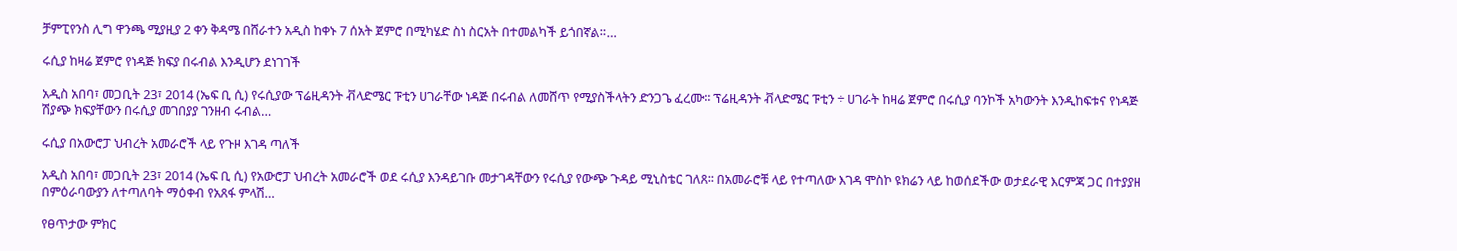ቻምፒየንስ ሊግ ዋንጫ ሚያዚያ 2 ቀን ቅዳሜ በሸራተን አዲስ ከቀኑ 7 ሰአት ጀምሮ በሚካሄድ ስነ ስርአት በተመልካች ይጎበኛል።…

ሩሲያ ከዛሬ ጀምሮ የነዳጅ ክፍያ በሩብል እንዲሆን ደነገገች

አዲስ አበባ፣ መጋቢት 23፣ 2014 (ኤፍ ቢ ሲ) የሩሲያው ፕሬዚዳንት ቭላድሜር ፑቲን ሀገራቸው ነዳጅ በሩብል ለመሸጥ የሚያስችላትን ድንጋጌ ፈረሙ፡፡ ፕሬዚዳንት ቭላድሜር ፑቲን ÷ ሀገራት ከዛሬ ጀምሮ በሩሲያ ባንኮች አካውንት እንዲከፍቱና የነዳጅ ሽያጭ ክፍያቸውን በሩሲያ መገበያያ ገንዘብ ሩብል…

ሩሲያ በአውሮፓ ህብረት አመራሮች ላይ የጉዞ እገዳ ጣለች

አዲስ አበባ፣ መጋቢት 23፣ 2014 (ኤፍ ቢ ሲ) የአውሮፓ ህብረት አመራሮች ወደ ሩሲያ እንዳይገቡ መታገዳቸውን የሩሲያ የውጭ ጉዳይ ሚኒስቴር ገለጸ፡፡ በአመራሮቹ ላይ የተጣለው እገዳ ሞስኮ ዩክሬን ላይ ከወሰደችው ወታደራዊ እርምጃ ጋር በተያያዘ በምዕራባውያን ለተጣለባት ማዕቀብ የአጸፋ ምላሽ…

የፀጥታው ምክር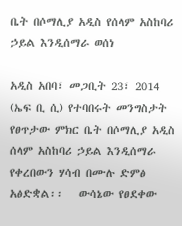ቤት በሶማሊያ አዲስ የሰላም አስከባሪ ኃይል እንዲሰማራ ወሰነ

አዲስ አበባ፣ መጋቢት 23፣ 2014 (ኤፍ ቢ ሲ) የተባበሩት መንግስታት የፀጥታው ምክር ቤት በሶማሊያ አዲስ ሰላም አስከባሪ ኃይል እንዲሰማራ የቀረበውን ሃሳብ በሙሉ ድምፅ አፅድቋል፡፡   ውሳኔው የፀደቀው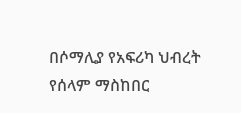በሶማሊያ የአፍሪካ ህብረት የሰላም ማስከበር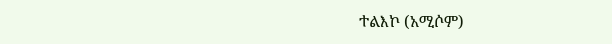ተልእኮ (አሚሶም)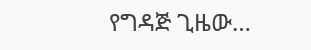የግዳጅ ጊዜው…